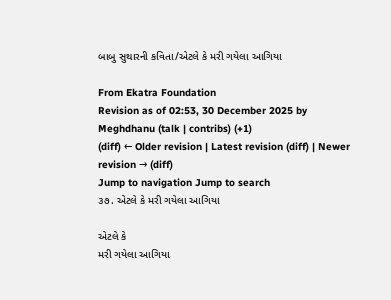બાબુ સુથારની કવિતા/એટલે કે મરી ગયેલા આગિયા

From Ekatra Foundation
Revision as of 02:53, 30 December 2025 by Meghdhanu (talk | contribs) (+1)
(diff) ← Older revision | Latest revision (diff) | Newer revision → (diff)
Jump to navigation Jump to search
૩૭. એટલે કે મરી ગયેલા આગિયા

એટલે કે
મરી ગયેલા આગિયા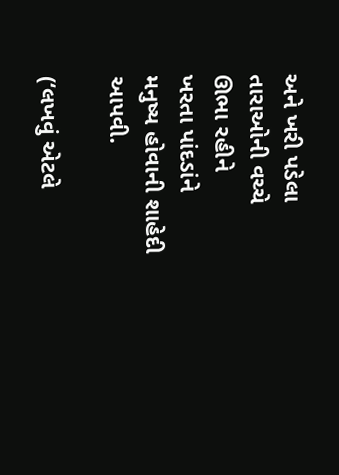અને ખરી પડેલા તારાઓની વચ્ચે
ઊભા રહીને
ખરતા પાંદડાંને
મનુષ્ય હોવાની શાહેદી આપવી.

(‘લખવું એટલે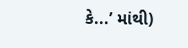કે...’ માંથી)